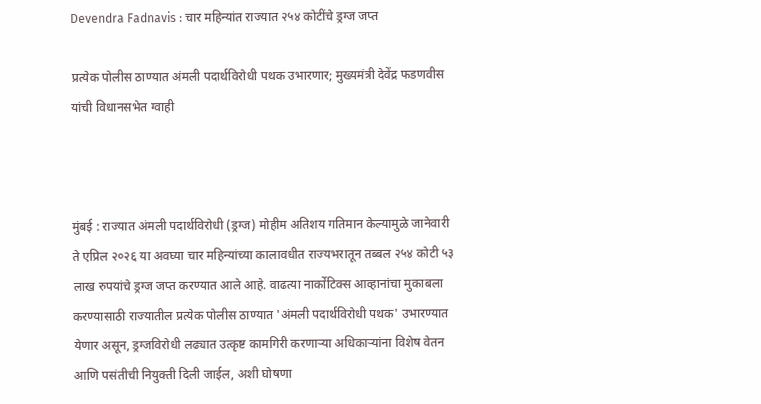Devendra Fadnavis : चार महिन्यांत राज्यात २५४ कोटींचे ड्रग्ज जप्त

प्रत्येक पोलीस ठाण्यात अंमली पदार्थविरोधी पथक उभारणार; मुख्यमंत्री देवेंद्र फडणवीस यांची विधानसभेत ग्वाही



मुंबई : राज्यात अंमली पदार्थविरोधी (ड्रग्ज) मोहीम अतिशय गतिमान केल्यामुळे जानेवारी ते एप्रिल २०२६ या अवघ्या चार महिन्यांच्या कालावधीत राज्यभरातून तब्बल २५४ कोटी ५३ लाख रुपयांचे ड्रग्ज जप्त करण्यात आले आहे. वाढत्या नार्कोटिक्स आव्हानांचा मुकाबला करण्यासाठी राज्यातील प्रत्येक पोलीस ठाण्यात 'अंमली पदार्थविरोधी पथक' उभारण्यात येणार असून, ड्रग्जविरोधी लढ्यात उत्कृष्ट कामगिरी करणाऱ्या अधिकाऱ्यांना विशेष वेतन आणि पसंतीची नियुक्ती दिली जाईल, अशी घोषणा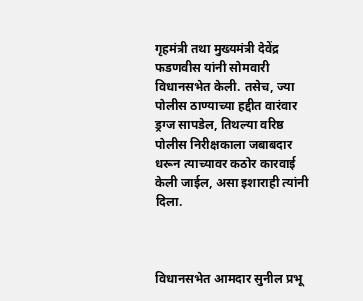गृहमंत्री तथा मुख्यमंत्री देवेंद्र फडणवीस यांनी सोमवारी विधानसभेत केली. तसेच, ज्या पोलीस ठाण्याच्या हद्दीत वारंवार ड्रग्ज सापडेल, तिथल्या वरिष्ठ पोलीस निरीक्षकाला जबाबदार धरून त्याच्यावर कठोर कारवाई केली जाईल, असा इशाराही त्यांनी दिला.



विधानसभेत आमदार सुनील प्रभू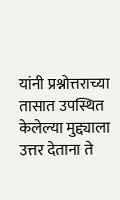यांनी प्रश्नोत्तराच्या तासात उपस्थित केलेल्या मुद्द्याला उत्तर देताना ते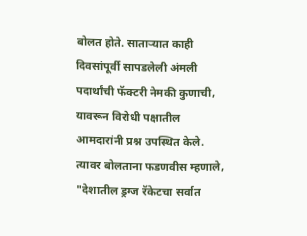बोलत होते. साताऱ्यात काही दिवसांपूर्वी सापडलेली अंमली पदार्थांची फॅक्टरी नेमकी कुणाची, यावरून विरोधी पक्षातील आमदारांनी प्रश्न उपस्थित केले. त्यावर बोलताना फडणवीस म्हणाले, "देशातील ड्रग्ज रॅकेटचा सर्वात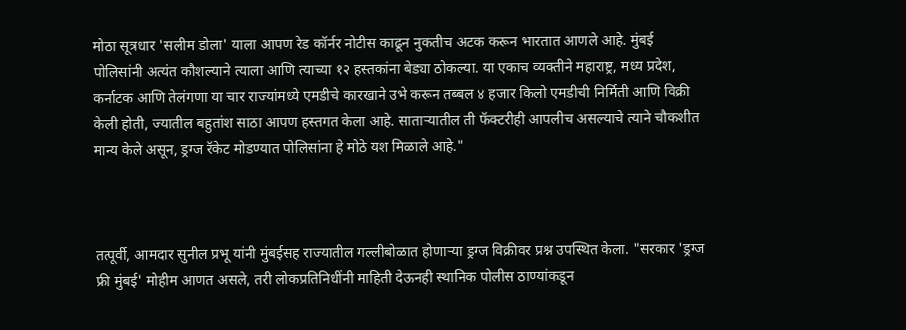मोठा सूत्रधार 'सलीम डोला' याला आपण रेड कॉर्नर नोटीस काढून नुकतीच अटक करून भारतात आणले आहे. मुंबई पोलिसांनी अत्यंत कौशल्याने त्याला आणि त्याच्या १२ हस्तकांना बेड्या ठोकल्या. या एकाच व्यक्तीने महाराष्ट्र, मध्य प्रदेश, कर्नाटक आणि तेलंगणा या चार राज्यांमध्ये एमडीचे कारखाने उभे करून तब्बल ४ हजार किलो एमडीची निर्मिती आणि विक्री केली होती, ज्यातील बहुतांश साठा आपण हस्तगत केला आहे. साताऱ्यातील ती फॅक्टरीही आपलीच असल्याचे त्याने चौकशीत मान्य केले असून, ड्रग्ज रॅकेट मोडण्यात पोलिसांना हे मोठे यश मिळाले आहे."



तत्पूर्वी, आमदार सुनील प्रभू यांनी मुंबईसह राज्यातील गल्लीबोळात होणाऱ्या ड्रग्ज विक्रीवर प्रश्न उपस्थित केला. "सरकार 'ड्रग्ज फ्री मुंबई' मोहीम आणत असले, तरी लोकप्रतिनिधींनी माहिती देऊनही स्थानिक पोलीस ठाण्यांकडून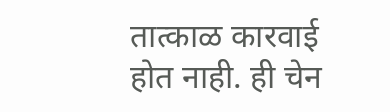तात्काळ कारवाई होत नाही. ही चेन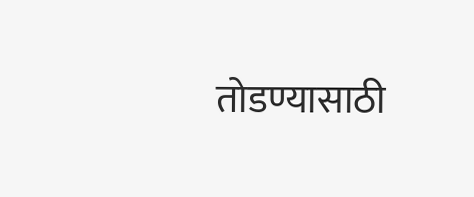तोडण्यासाठी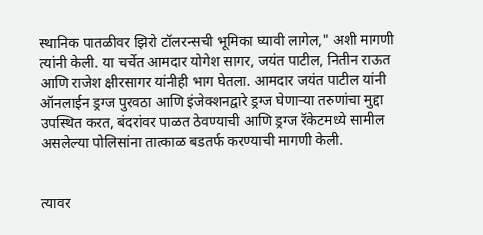स्थानिक पातळीवर झिरो टॉलरन्सची भूमिका घ्यावी लागेल," अशी मागणी त्यांनी केली. या चर्चेत आमदार योगेश सागर, जयंत पाटील, नितीन राऊत आणि राजेश क्षीरसागर यांनीही भाग घेतला. आमदार जयंत पाटील यांनी ऑनलाईन ड्रग्ज पुरवठा आणि इंजेक्शनद्वारे ड्रग्ज घेणाऱ्या तरुणांचा मुद्दा उपस्थित करत, बंदरांवर पाळत ठेवण्याची आणि ड्रग्ज रॅकेटमध्ये सामील असलेल्या पोलिसांना तात्काळ बडतर्फ करण्याची मागणी केली.


त्यावर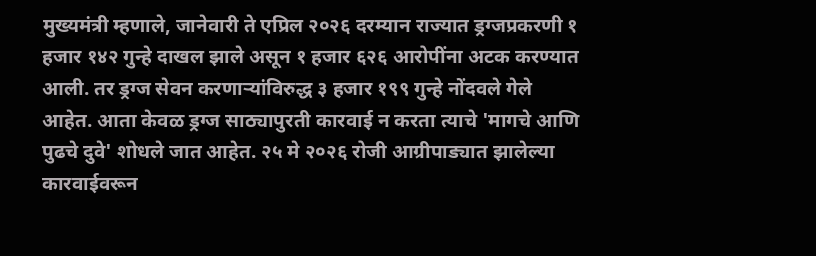मुख्यमंत्री म्हणाले, जानेवारी ते एप्रिल २०२६ दरम्यान राज्यात ड्रग्जप्रकरणी १ हजार १४२ गुन्हे दाखल झाले असून १ हजार ६२६ आरोपींना अटक करण्यात आली. तर ड्रग्ज सेवन करणाऱ्यांविरुद्ध ३ हजार १९९ गुन्हे नोंदवले गेले आहेत. आता केवळ ड्रग्ज साठ्यापुरती कारवाई न करता त्याचे 'मागचे आणि पुढचे दुवे' शोधले जात आहेत. २५ मे २०२६ रोजी आग्रीपाड्यात झालेल्या कारवाईवरून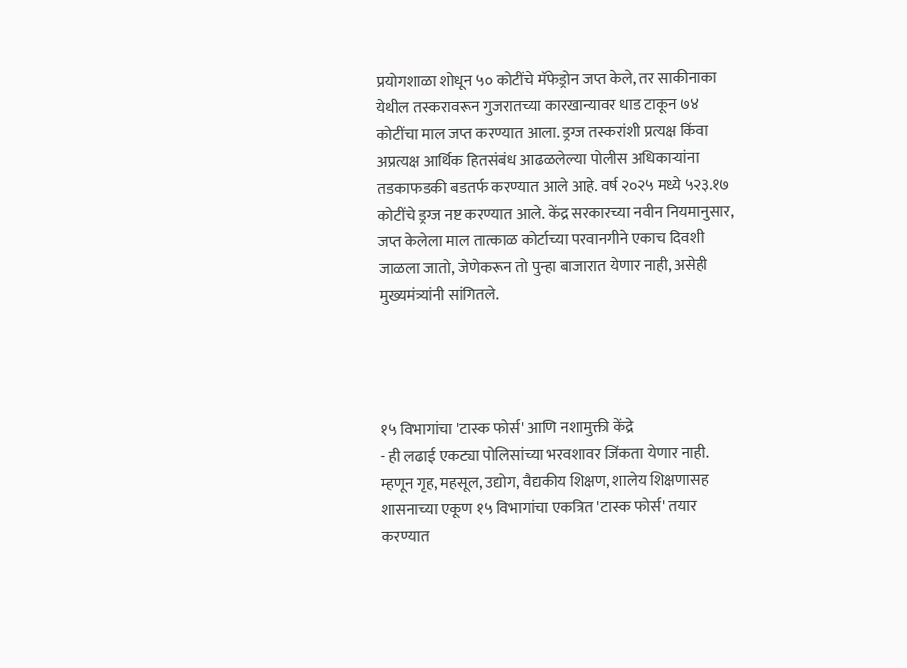प्रयोगशाळा शोधून ५० कोटींचे मॅफेड्रोन जप्त केले, तर साकीनाका येथील तस्करावरून गुजरातच्या कारखान्यावर धाड टाकून ७४ कोटींचा माल जप्त करण्यात आला. ड्रग्ज तस्करांशी प्रत्यक्ष किंवा अप्रत्यक्ष आर्थिक हितसंबंध आढळलेल्या पोलीस अधिकाऱ्यांना तडकाफडकी बडतर्फ करण्यात आले आहे. वर्ष २०२५ मध्ये ५२३.१७ कोटींचे ड्रग्ज नष्ट करण्यात आले. केंद्र सरकारच्या नवीन नियमानुसार, जप्त केलेला माल तात्काळ कोर्टाच्या परवानगीने एकाच दिवशी जाळला जातो, जेणेकरून तो पुन्हा बाजारात येणार नाही, असेही मुख्यमंत्र्यांनी सांगितले.




१५ विभागांचा 'टास्क फोर्स' आणि नशामुक्ती केंद्रे
- ही लढाई एकट्या पोलिसांच्या भरवशावर जिंकता येणार नाही. म्हणून गृह, महसूल, उद्योग, वैद्यकीय शिक्षण, शालेय शिक्षणासह शासनाच्या एकूण १५ विभागांचा एकत्रित 'टास्क फोर्स' तयार करण्यात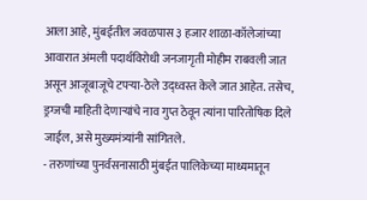आला आहे, मुंबईतील जवळपास ३ हजार शाळा-कॉलेजांच्या आवारात अंमली पदार्थविरोधी जनजागृती मोहीम राबवली जात असून आजूबाजूचे टपऱ्या-ठेले उद्ध्वस्त केले जात आहेत. तसेच, ड्रग्जची माहिती देणाऱ्यांचे नाव गुप्त ठेवून त्यांना पारितोषिक दिले जाईल, असे मुख्यमंत्र्यांनी सांगितले.
- तरुणांच्या पुनर्वसनासाठी मुंबईत पालिकेच्या माध्यमातून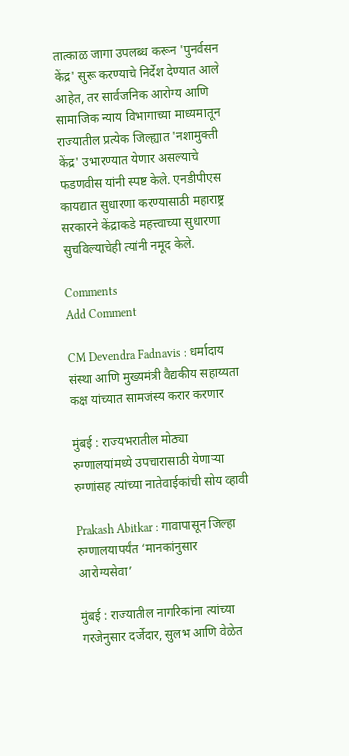तात्काळ जागा उपलब्ध करून 'पुनर्वसन केंद्र' सुरू करण्याचे निर्देश देण्यात आले आहेत, तर सार्वजनिक आरोग्य आणि सामाजिक न्याय विभागाच्या माध्यमातून राज्यातील प्रत्येक जिल्ह्यात 'नशामुक्ती केंद्र' उभारण्यात येणार असल्याचे फडणवीस यांनी स्पष्ट केले. एनडीपीएस कायद्यात सुधारणा करण्यासाठी महाराष्ट्र सरकारने केंद्राकडे महत्त्वाच्या सुधारणा सुचविल्याचेही त्यांनी नमूद केले.

Comments
Add Comment

CM Devendra Fadnavis : धर्मादाय संस्था आणि मुख्यमंत्री वैद्यकीय सहाय्यता कक्ष यांच्यात सामजंस्य करार करणार

मुंबई : राज्यभरातील मोठ्या रुग्णालयांमध्ये उपचारासाठी येणाऱ्या रुग्णांसह त्यांच्या नातेवाईकांची सोय व्हावी

Prakash Abitkar : गावापासून जिल्हा रुग्णालयापर्यंत ‘मानकांनुसार आरोग्यसेवा’

मुंबई : राज्यातील नागरिकांना त्यांच्या गरजेनुसार दर्जेदार, सुलभ आणि वेळेत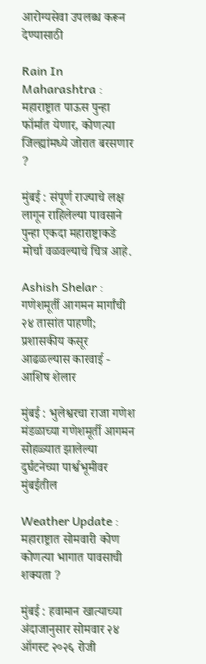आरोग्यसेवा उपलब्ध करून देण्यासाठी

Rain In Maharashtra : महाराष्ट्रात पाऊस पुन्हा फॉर्मात येणार, कोणत्या जिल्ह्यांमध्ये जोरात बरसणार ?

मुंबई : संपूर्ण राज्याचे लक्ष लागून राहिलेल्या पावसाने पुन्हा एकदा महाराष्ट्राकडे मोर्चा वळवल्याचे चित्र आहे.

Ashish Shelar : गणेशमूर्ती आगमन मार्गांची २४ तासांत पाहणी; प्रशासकीय कसूर आढळल्यास कारवाई - आशिष शेलार

मुंबई : भुलेश्वरचा राजा गणेश मंडळाच्या गणेशमूर्ती आगमन सोहळ्यात झालेल्या दुर्घटनेच्या पार्श्वभूमीवर मुंबईतील

Weather Update : महाराष्ट्रात सोमवारी कोण कोणत्या भागात पावसाची शक्यता ?

मुंबई : हवामान खात्याच्या अंदाजानुसार सोमवार २४ ऑगस्ट २०२६ रोजी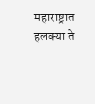महाराष्ट्रात हलक्या ते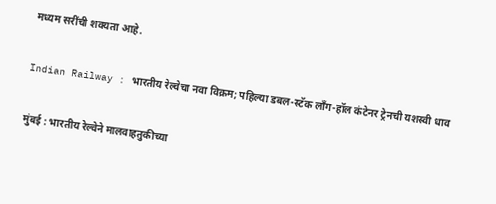मध्यम सरींची शक्यता आहे.

Indian Railway : भारतीय रेल्वेचा नवा विक्रम; पहिल्या डबल-स्टॅक लाँग-हॉल कंटेनर ट्रेनची यशस्वी धाव

मुंबई : भारतीय रेल्वेने मालवाहतुकीच्या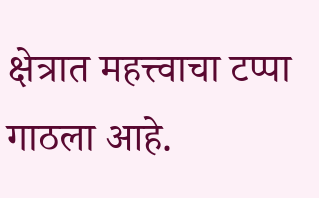क्षेत्रात महत्त्वाचा टप्पा गाठला आहे.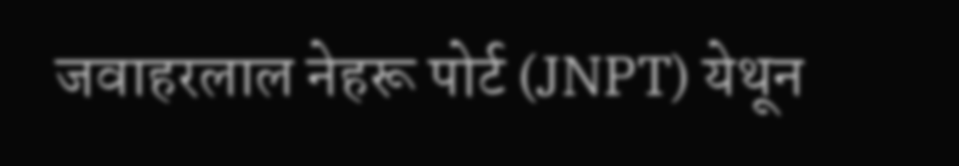जवाहरलाल नेहरू पोर्ट (JNPT) येथून